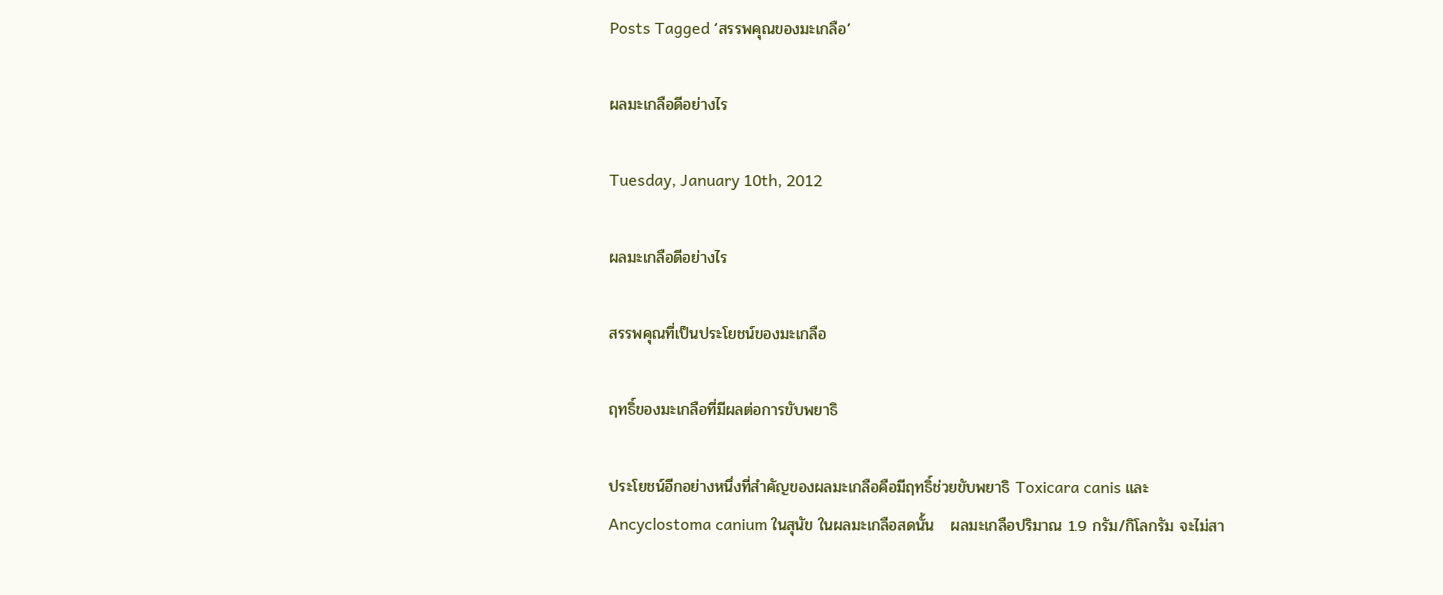Posts Tagged ‘สรรพคุณของมะเกลือ’

ผลมะเกลือดีอย่างไร

Tuesday, January 10th, 2012

ผลมะเกลือดีอย่างไร

สรรพคุณที่เป็นประโยชน์ของมะเกลือ

ฤทธิ์ของมะเกลือที่มีผลต่อการขับพยาธิ

ประโยชน์อีกอย่างหนึ่งที่สำคัญของผลมะเกลือคือมีฤทธิ์ช่วยขับพยาธิ Toxicara canis และ Ancyclostoma canium ในสุนัข ในผลมะเกลือสดนั้น   ผลมะเกลือปริมาณ 1.9 กรัม/กิโลกรัม จะไม่สา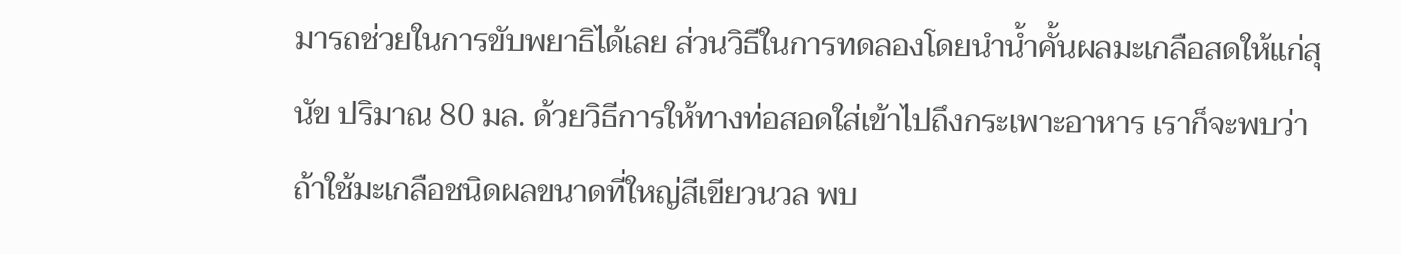มารถช่วยในการขับพยาธิได้เลย ส่วนวิธีในการทดลองโดยนำน้ำคั้นผลมะเกลือสดให้แก่สุนัข ปริมาณ 80 มล. ด้วยวิธีการให้ทางท่อสอดใส่เข้าไปถึงกระเพาะอาหาร เราก็จะพบว่าถ้าใช้มะเกลือชนิดผลขนาดที่ใหญ่สีเขียวนวล พบ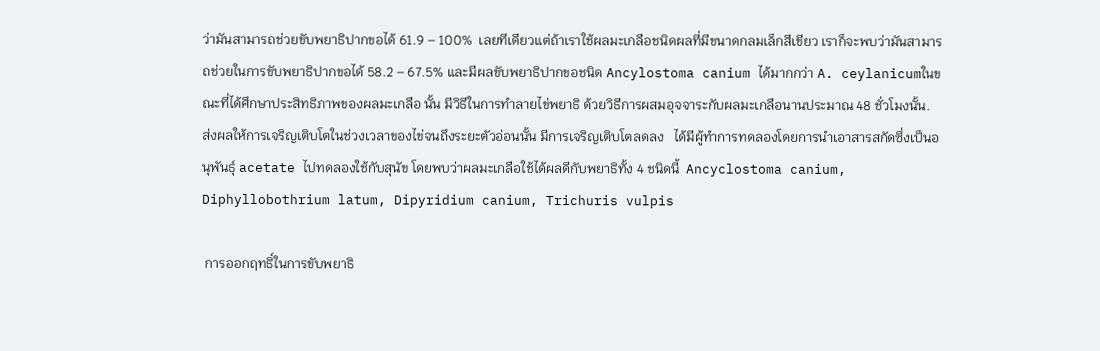ว่ามันสามารถช่วยขับพยาธิปากขอได้ 61.9 – 100%  เลยทีเดียวแต่ถ้าเราใช้ผลมะเกลือชนิดผลที่มีขนาดกลมเล็กสีเขียว เราก็จะพบว่ามันสามารถช่วยในการขับพยาธิปากขอได้ 58.2 – 67.5% และมีผลขับพยาธิปากขอชนิด Ancylostoma canium ได้มากกว่า A. ceylanicumในขณะที่ได้ศึกษาประสิทธิภาพของผลมะเกลือ นั้น มีวิธีในการทำลายไข่พยาธิ ด้วยวิธีการผสมอุจจาระกับผลมะเกลือนานประมาณ 48 ชั่วโมงนั้น.  ส่งผลให้การเจริญเติบโตในช่วงเวลาของไข่จนถึงระยะตัวอ่อนนั้น มีการเจริญเติบโตลดลง   ได้มีผู้ทำการทดลองโดยการนำเอาสารสกัดซึ่งเป็นอนุพันธุ์ acetate ไปทดลองใช้กับสุนัข โดยพบว่าผลมะเกลือใช้ได้ผลดีกับพยาธิทั้ง 4 ชนิดนี้  Ancyclostoma canium, Diphyllobothrium latum, Dipyridium canium, Trichuris vulpis

 การออกฤทธิ์ในการขับพยาธิ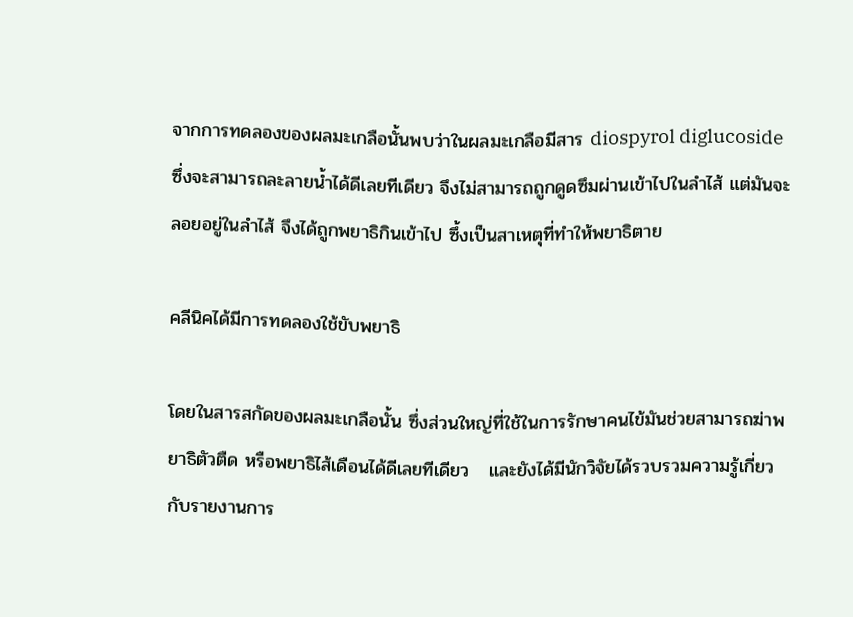จากการทดลองของผลมะเกลือนั้นพบว่าในผลมะเกลือมีสาร diospyrol diglucoside ซึ่งจะสามารถละลายน้ำได้ดีเลยทีเดียว จึงไม่สามารถถูกดูดซึมผ่านเข้าไปในลำไส้ แต่มันจะลอยอยู่ในลำไส้ จึงได้ถูกพยาธิกินเข้าไป ซึ้งเป็นสาเหตุที่ทำให้พยาธิตาย

คลีนิคได้มีการทดลองใช้ขับพยาธิ

โดยในสารสกัดของผลมะเกลือนั้น ซึ่งส่วนใหญ่ที่ใช้ในการรักษาคนไข้มันช่วยสามารถฆ่าพยาธิตัวตืด หรือพยาธิไส้เดือนได้ดีเลยทีเดียว   และยังได้มีนักวิจัยได้รวบรวมความรู้เกี่ยวกับรายงานการ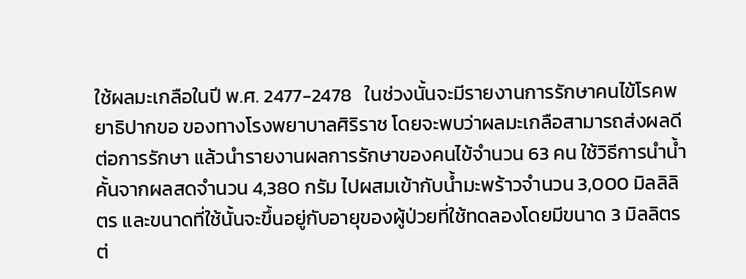ใช้ผลมะเกลือในปี พ.ศ. 2477-2478   ในช่วงนั้นจะมีรายงานการรักษาคนไข้โรคพยาธิปากขอ ของทางโรงพยาบาลศิริราช โดยจะพบว่าผลมะเกลือสามารถส่งผลดีต่อการรักษา แล้วนำรายงานผลการรักษาของคนไข้จำนวน 63 คน ใช้วิธีการนำน้ำคั้นจากผลสดจำนวน 4,380 กรัม ไปผสมเข้ากับน้ำมะพร้าวจำนวน 3,000 มิลลิลิตร และขนาดที่ใช้นั้นจะขึ้นอยู่กับอายุของผู้ป่วยที่ใช้ทดลองโดยมีขนาด 3 มิลลิตร ต่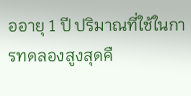ออายุ 1 ปี ปริมาณที่ใช้ในการทดลองสูงสุดคื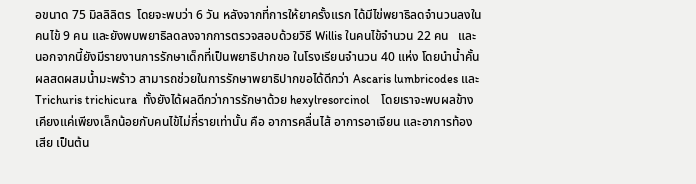อขนาด 75 มิลลิลิตร  โดยจะพบว่า 6 วัน หลังจากที่การให้ยาครั้งแรก ได้มีไข่พยาธิลดจำนวนลงในคนไข้ 9 คน และยังพบพยาธิลดลงจากการตรวจสอบด้วยวิธี Willis ในคนไข้จำนวน 22 คน   และนอกจากนี้ยังมีรายงานการรักษาเด็กที่เป็นพยาธิปากขอ ในโรงเรียนจำนวน 40 แห่ง โดยนำน้ำคั้นผลสดผสมน้ำมะพร้าว สามารถช่วยในการรักษาพยาธิปากขอได้ดีกว่า Ascaris lumbricodes และ Trichuris trichicura  ทั้งยังได้ผลดีกว่าการรักษาด้วย hexylresorcinol    โดยเราจะพบผลข้างเคียงแค่เพียงเล็กน้อยกับคนไข้ไม่กี่รายเท่านั้น คือ อาการคลื่นไส้ อาการอาเจียน และอาการท้องเสีย เป็นต้น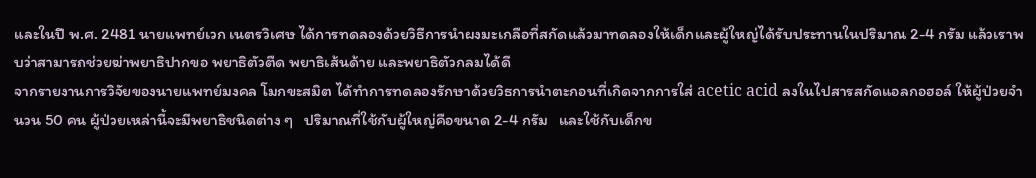และในปี พ.ศ. 2481 นายแพทย์เวก เนตรวิเศษ ได้การทดลองด้วยวิธีการนำผงมะเกลือที่สกัดแล้วมาทดลองให้เด็กและผู้ใหญ่ได้รับประทานในปริมาณ 2-4 กรัม แล้วเราพบว่าสามารถช่วยฆ่าพยาธิปากขอ พยาธิตัวตืด พยาธิเส้นด้าย และพยาธิตัวกลมได้ดี
จากรายงานการวิจัยของนายแพทย์มงคล โมกขะสมิต ได้ทำการทดลองรักษาด้วยวิธการนำตะกอนที่เกิดจากการใส่ acetic acid ลงในไปสารสกัดแอลกอฮอล์ ให้ผู้ป่วยจำนวน 50 คน ผู้ป่วยเหล่านี้จะมีพยาธิชนิดต่าง ๆ   ปริมาณที่ใช้กับผู้ใหญ่คือขนาด 2-4 กรัม   และใช้กับเด็กข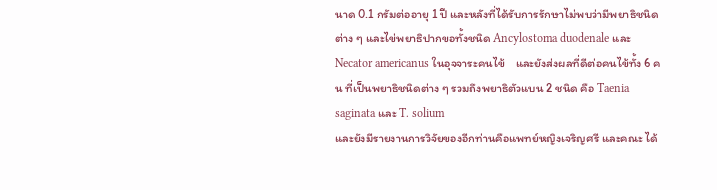นาด 0.1 กรัมต่ออายุ 1 ปี และหลังที่ได้รับการรักษาไม่พบว่ามีพยาธิชนิดต่าง ๆ และไข่พยาธิปากขอทั้งชนิด Ancylostoma duodenale และ Necator americanus ในอุจจาระคนไข้    และยังส่งผลที่ดีต่อคนไข้ทั้ง 6 คน ที่เป็นพยาธิชนิดต่าง ๆ รวมถึงพยาธิตัวแบน 2 ชนิด คือ Taenia saginata และ T. solium
และยังมีรายงานการวิจัยของอีกท่านคือแพทย์หญิงเจริญศรี และคณะ ได้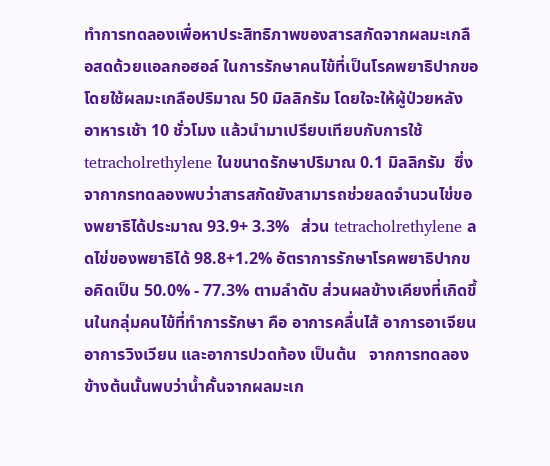ทำการทดลองเพื่อหาประสิทธิภาพของสารสกัดจากผลมะเกลือสดด้วยแอลกอฮอล์ ในการรักษาคนไข้ที่เป็นโรคพยาธิปากขอ โดยใช้ผลมะเกลือปริมาณ 50 มิลลิกรัม โดยใจะให้ผู้ป่วยหลังอาหารเช้า 10 ชั่วโมง แล้วนำมาเปรียบเทียบกับการใช้ tetracholrethylene ในขนาดรักษาปริมาณ 0.1 มิลลิกรัม  ซึ่งจากากรทดลองพบว่าสารสกัดยังสามารถช่วยลดจำนวนไข่ของพยาธิได้ประมาณ 93.9+ 3.3%   ส่วน tetracholrethylene ลดไข่ของพยาธิได้ 98.8+1.2% อัตราการรักษาโรคพยาธิปากขอคิดเป็น 50.0% - 77.3% ตามลำดับ ส่วนผลข้างเคียงที่เกิดขึ้นในกลุ่มคนไข้ที่ทำการรักษา คือ อาการคลื่นไส้ อาการอาเจียน อาการวิงเวียน และอาการปวดท้อง เป็นต้น   จากการทดลองข้างต้นนั้นพบว่าน้ำคั้นจากผลมะเก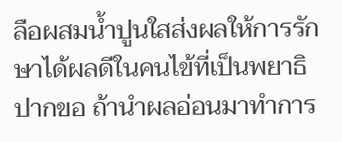ลือผสมน้ำปูนใสส่งผลให้การรักษาได้ผลดีในคนไข้ที่เป็นพยาธิปากขอ ถ้านำผลอ่อนมาทำการ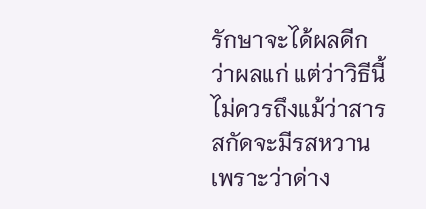รักษาจะได้ผลดีกว่าผลแก่ แต่ว่าวิธีนี้ไม่ควรถึงแม้ว่าสารสกัดจะมีรสหวาน เพราะว่าด่าง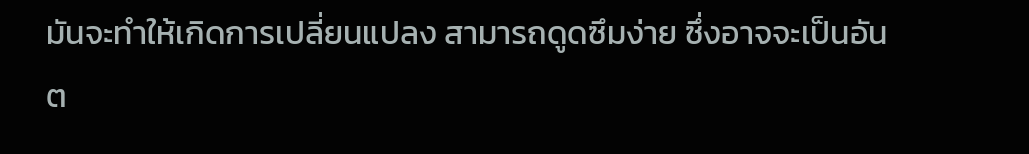มันจะทำให้เกิดการเปลี่ยนแปลง สามารถดูดซึมง่าย ซึ่งอาจจะเป็นอันต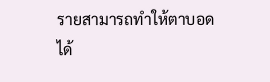รายสามารถทำให้ตาบอดได้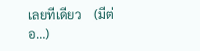เลยทีเดียว    (มีต่อ…)